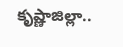కృష్ణాజిల్లా..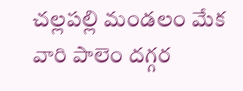చల్లపల్లి మండలం మేక వారి పాలెం దగ్గర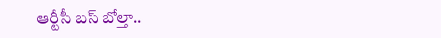ఆర్టీసీ బస్ బోల్తా..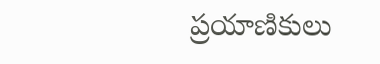ప్రయాణికులు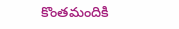కొంతమందికి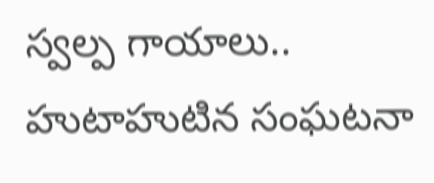స్వల్ప గాయాలు.. హుటాహుటిన సంఘటనా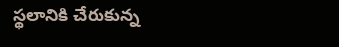స్థలానికి చేరుకున్న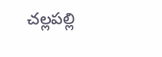చల్లపల్లి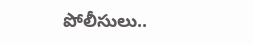పోలీసులు..